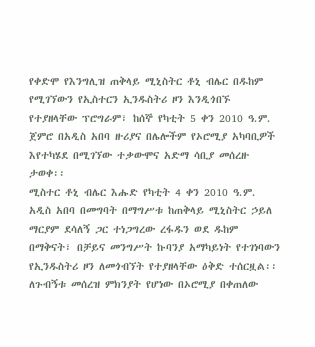የቀድሞ የእንግሊዝ ጠቅላይ ሚኒስትር ቶኒ ብሌር በዱከም የሚገኘውን የኢስተርን ኢንዱስትሪ ዞን እንዲጎበኙ የተያዘላቸው ፕሮግራም፣ ከሰኞ የካቲት 5 ቀን 2010 ዓ.ም. ጀምሮ በአዲስ አበባ ዙሪያና በሌሎችም የኦሮሚያ አካባቢዎች እየተካሄደ በሚገኘው ተቃውሞና አድማ ሳቢያ መሰረዙ ታወቀ፡፡
ሚስተር ቶኒ ብሌር እሑድ የካቲት 4 ቀን 2010 ዓ.ም. አዲስ አበባ በመግባት በማግሥቱ ከጠቅላይ ሚኒስትር ኃይለ ማርያም ደሳለኝ ጋር ተነጋግረው ረፋዱን ወደ ዱከም በማቅናት፣ በቻይና መንግሥት ኩባንያ አማካይነት የተገነባውን የኢንዱስትሪ ዞን ለመጎብኘት የተያዘላቸው ዕቅድ ተሰርዟል፡፡ ለጉብኝቱ መሰረዝ ምክንያት የሆነው በኦሮሚያ በቀጠለው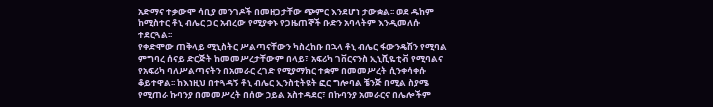አድማና ተቃውሞ ሳቢያ መንገዶች በመዘጋታቸው ጭምር እንደሆነ ታውቋል፡፡ ወደ ዱከም ከሚስተር ቶኒ ብሌር ጋር አብረው የሚያቀኑ የጋዜጠኞች ቡድን አባላትም እንዲመለሱ ተደርጓል፡፡
የቀድሞው ጠቅላይ ሚኒስትር ሥልጣናቸውን ካስረከቡ በኋላ ቶኒ ብሌር ፋውንዴሽን የሚባል ምግባረ ሰናይ ድርጅት ከመመሥረታቸውም በላይ፣ አፍሪካ ገቨርናንስ ኢኒሺዬቲቭ የሚባልና የአፍሪካ ባለሥልጣናትን በአመራር ረገድ የሚያማክር ተቋም በመመሥረት ሲንቀሳቀሱ ቆይተዋል፡፡ ከእነዚህ በተጓዳኝ ቶኒ ብሌር ኢንስቲትዩት ፎር ግሎባል ቼንጅ በሚል ስያሜ የሚጠራ ኩባንያ በመመሥረት በሰው ኃይል አስተዳደር፣ በኩባንያ አመራርና በሌሎችም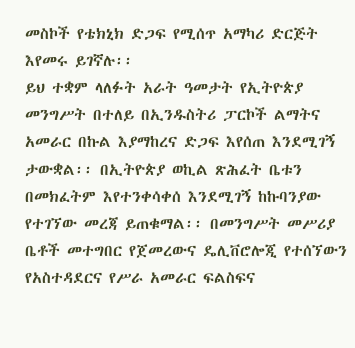መስኮች የቴክኒክ ድጋፍ የሚሰጥ አማካሪ ድርጅት እየመሩ ይገኛሉ፡፡
ይህ ተቋም ላለፉት አራት ዓመታት የኢትዮጵያ መንግሥት በተለይ በኢንዱስትሪ ፓርኮች ልማትና አመራር በኩል እያማከረና ድጋፍ እየሰጠ እንደሚገኝ ታውቋል፡፡ በኢትዮጵያ ወኪል ጽሕፈት ቤቱን በመክፈትም እየተንቀሳቀሰ እንደሚገኝ ከኩባንያው የተገኘው መረጃ ይጠቁማል፡፡ በመንግሥት መሥሪያ ቤቶች መተግበር የጀመረውና ዴሊቨሮሎጂ የተሰኘውን የአስተዳደርና የሥራ አመራር ፍልስፍና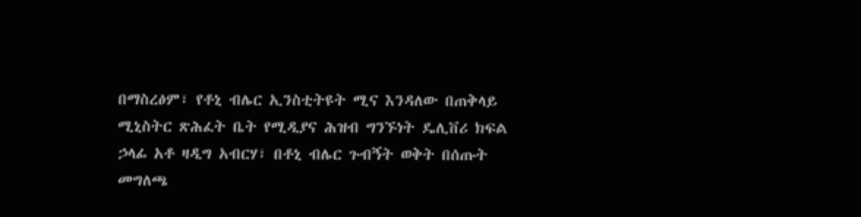በማስረፅም፣ የቶኒ ብሌር ኢንስቲትዩት ሚና እንዳለው በጠቅላይ ሚኒስትር ጽሕፈት ቤት የሚዲያና ሕዝብ ግንኙነት ዴሊቨሪ ክፍል ኃላፊ አቶ ዛዲግ አብርሃ፣ በቶኒ ብሌር ጉብኝት ወቅት በሰጡት መግለጫ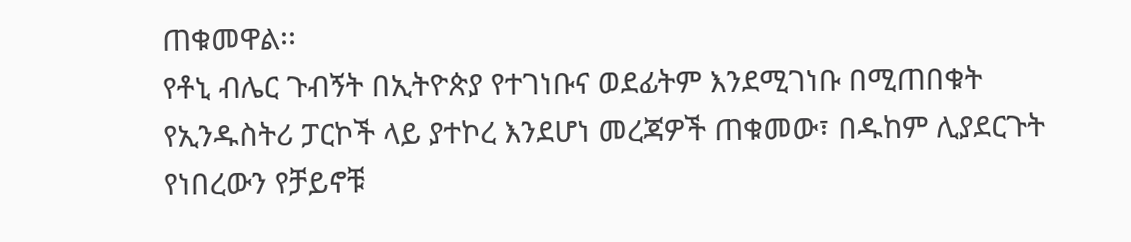ጠቁመዋል፡፡
የቶኒ ብሌር ጉብኝት በኢትዮጵያ የተገነቡና ወደፊትም እንደሚገነቡ በሚጠበቁት የኢንዱስትሪ ፓርኮች ላይ ያተኮረ እንደሆነ መረጃዎች ጠቁመው፣ በዱከም ሊያደርጉት የነበረውን የቻይኖቹ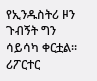የኢንዱስትሪ ዞን ጉብኝት ግን ሳይሳካ ቀርቷል፡፡
ሪፖርተር